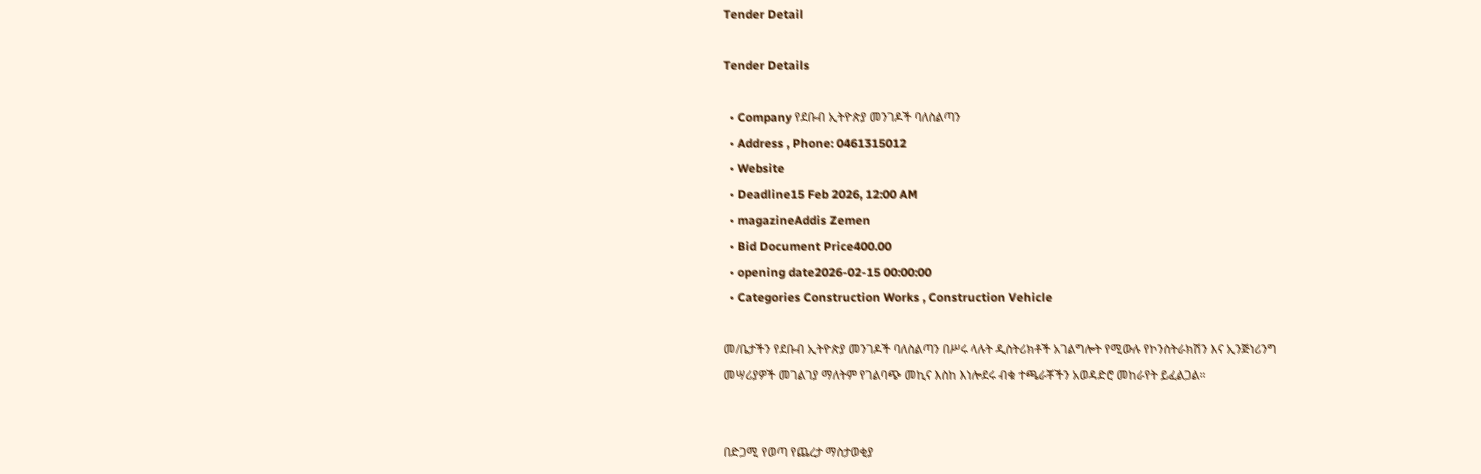Tender Detail

Tender Details

  • Company የደቡብ ኢትዮጵያ መንገዶች ባለስልጣን
  • Address , Phone: 0461315012
  • Website
  • Deadline15 Feb 2026, 12:00 AM
  • magazineAddis Zemen
  • Bid Document Price400.00
  • opening date2026-02-15 00:00:00
  • Categories Construction Works , Construction Vehicle

መ/ቤታችን የደቡብ ኢትዮጵያ መንገዶች ባለስልጣን በሥሩ ላሉት ዲስትሪክቶች አገልግሎት የሚውሉ የኮንስትራክሽን እና ኢንጅነሪንግ መሣሪያዎች መገልገያ ማለትም የገልባጭ መኪና እስከ እነሎደሩ ብቁ ተጫራቾችን አወዳድሮ መከራየት ይፈልጋል።


በድጋሚ የወጣ የጨረታ ማስታወቂያ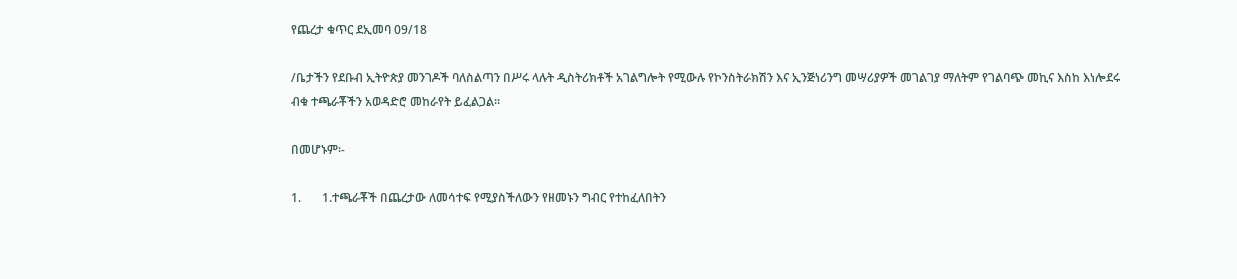የጨረታ ቁጥር ደኢመባ 09/18

/ቤታችን የደቡብ ኢትዮጵያ መንገዶች ባለስልጣን በሥሩ ላሉት ዲስትሪክቶች አገልግሎት የሚውሉ የኮንስትራክሽን እና ኢንጅነሪንግ መሣሪያዎች መገልገያ ማለትም የገልባጭ መኪና እስከ እነሎደሩ ብቁ ተጫራቾችን አወዳድሮ መከራየት ይፈልጋል።

በመሆኑም፡-

1.       1.ተጫራቾች በጨረታው ለመሳተፍ የሚያስችለውን የዘመኑን ግብር የተከፈለበትን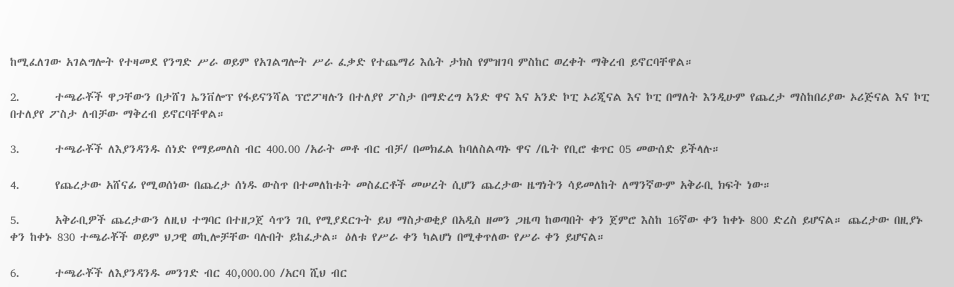ከሚፈለገው አገልግሎት የተዛመደ የንግድ ሥራ ወይም የአገልግሎት ሥራ ፈቃድ የተጨማሪ እሴት ታክስ የምዝገባ ምስከር ወረቀት ማቅረብ ይኖርባቸዋል።

2.       ተጫራቾች ዋጋቸውን በታሸገ ኤንቨሎፕ የፋይናንሻል ፕሮፖዛሉን በተለያየ ፖስታ በማድረግ አንድ ዋና እና አንድ ኮፒ ኦሪጂናል እና ኮፒ በማለት እንዲሁም የጨረታ ማስከበሪያው ኦሪጅናል እና ኮፒ በተለያየ ፖስታ ለብቻው ማቅረብ ይኖርባቸዋል።

3.       ተጫራቾች ለእያንዳንዱ ሰነድ የማይመለስ ብር 400.00 /አራት መቶ ብር ብቻ/ በመክፈል ከባለስልጣኑ ዋና /ቤት የቢሮ ቁጥር 05 መውሰድ ይችላሉ።

4.       የጨረታው አሸናፊ የሚወሰነው በጨረታ ሰነዱ ውስጥ በተመለከቱት መስፈርቶች መሠረት ሲሆን ጨረታው ዜግነትን ሳይመለከት ለማንኛውም አቅራቢ ክፍት ነው።

5.       አቅራቢዎች ጨረታውን ለዚህ ተግባር በተዘጋጀ ሳጥን ገቢ የሚያደርጉት ይህ ማስታወቂያ በአዲስ ዘመን ጋዜጣ ከወጣበት ቀን ጀምሮ እስከ 16ኛው ቀን ከቀኑ 800 ድረስ ይሆናል። ጨረታው በዚያኑ ቀን ከቀኑ 830 ተጫራቾች ወይም ህጋዊ ወኪሎቻቸው ባሉበት ይከፈታል። ዕለቱ የሥራ ቀን ካልሆነ በሚቀጥለው የሥራ ቀን ይሆናል።

6.       ተጫራቾች ለእያንዳንዱ መንገድ ብር 40,000.00 /አርባ ሺህ ብር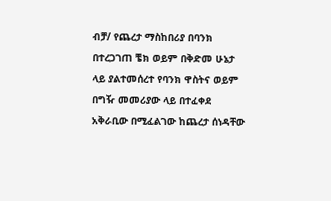ብቻ/ የጨረታ ማስከበሪያ በባንክ በተረጋገጠ ቼክ ወይም በቅድመ ሁኔታ ላይ ያልተመሰረተ የባንክ ዋስትና ወይም በግዥ መመሪያው ላይ በተፈቀደ አቅራቢው በሚፈልገው ከጨረታ ሰነዳቸው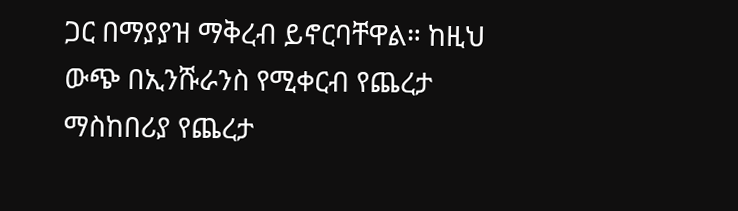ጋር በማያያዝ ማቅረብ ይኖርባቸዋል። ከዚህ ውጭ በኢንሹራንስ የሚቀርብ የጨረታ ማስከበሪያ የጨረታ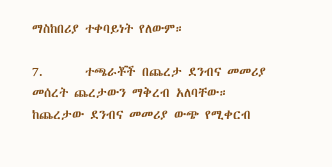ማስከበሪያ ተቀባይነት የለውም።

7.       ተጫራቾች በጨረታ ደንብና መመሪያ መሰረት ጨረታውን ማቅረብ አለባቸው። ከጨረታው ደንብና መመሪያ ውጭ የሚቀርብ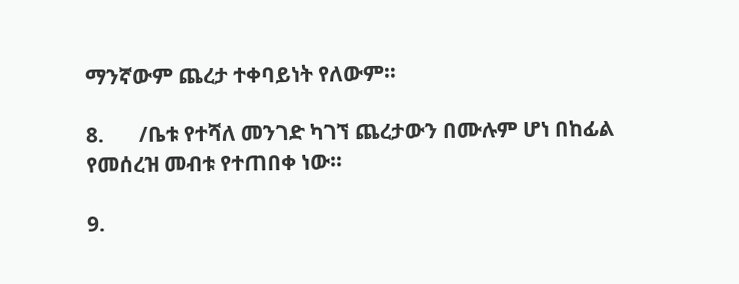ማንኛውም ጨረታ ተቀባይነት የለውም።

8.       /ቤቱ የተሻለ መንገድ ካገኘ ጨረታውን በሙሉም ሆነ በከፊል የመሰረዝ መብቱ የተጠበቀ ነው።

9.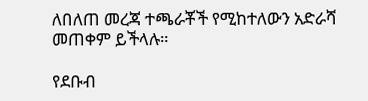ለበለጠ መረጃ ተጫራቾች የሚከተለውን አድራሻ መጠቀም ይችላሉ።

የደቡብ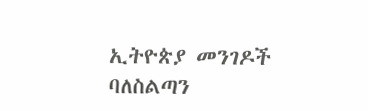ኢትዮጵያ መንገዶች ባለስልጣን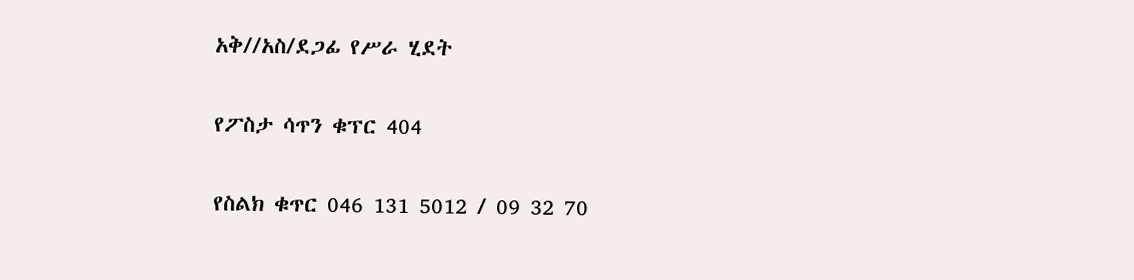አቅ//አስ/ደጋፊ የሥራ ሂደት

የፖስታ ሳጥን ቁፕር 404

የስልክ ቁጥር 046 131 5012 / 09 32 70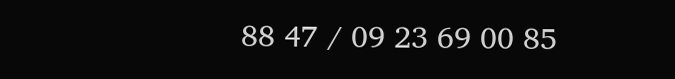88 47 / 09 23 69 00 85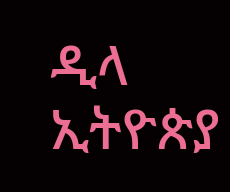ዲላ ኢትዮጵያ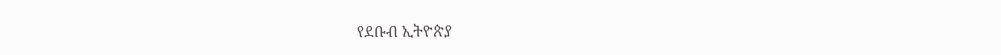የደቡብ ኢትዮጵያ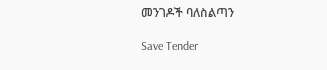መንገዶች ባለስልጣን

Save Tender